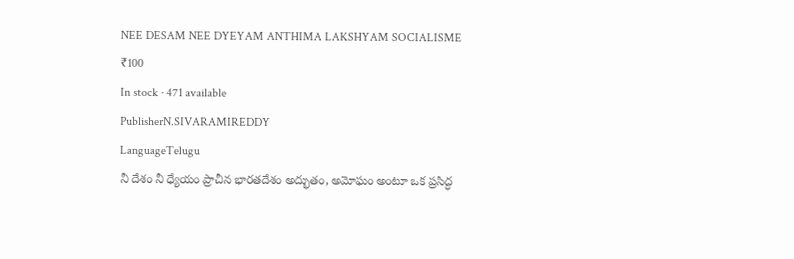NEE DESAM NEE DYEYAM ANTHIMA LAKSHYAM SOCIALISME
₹100
In stock · 471 available
PublisherN.SIVARAMIREDDY
LanguageTelugu
నీ దేశం నీ ధ్యేయం ప్రాచీన భారతదేశం అద్భుతం, అమోఘం అంటూ ఒక ప్రసిద్ధ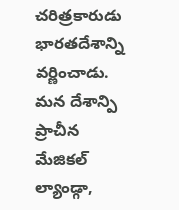చరిత్రకారుడు భారతదేశాన్ని వర్ణించాడు. మన దేశాన్పి ప్రాచీన మేజికల్ ల్యాండ్గా,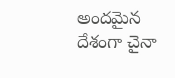అందమైన దేశంగా చైనా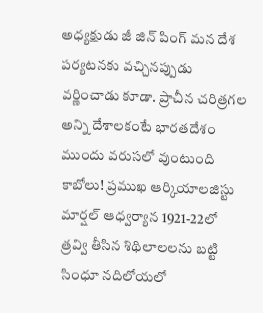అధ్యక్షుడు జీ జిన్ పింగ్ మన దేశ పర్యటనకు వచ్చినప్పుడు వర్ణించాడు కూడా. ప్రాచీన చరిత్రగల అన్ని దేశాలకంటే భారతదేశం ముందు వరుసలో వుంటుంది కాబోలు! ప్రముఖ ఆర్కియాలజిస్టు మార్షల్ ఆధ్వర్యాన 1921-22లో త్రవ్వి తీసిన శిథిలాలలను బట్టి సింధూ నదిలోయలో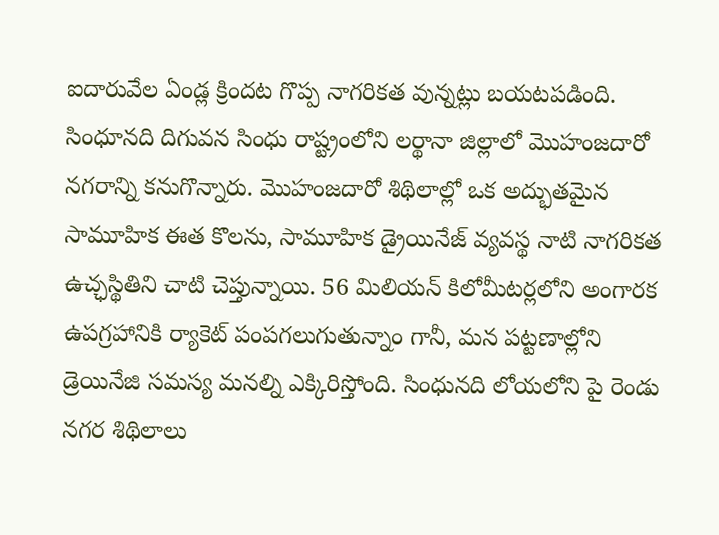ఐదారువేల ఏండ్ల క్రిందట గొప్ప నాగరికత వున్నట్లు బయటపడింది. సింధూనది దిగువన సింధు రాష్ట్రంలోని లర్థానా జిల్లాలో మొహంజదారో నగరాన్ని కనుగొన్నారు. మొహంజదారో శిథిలాల్లో ఒక అద్భుతమైన సామూహిక ఈత కొలను, సామూహిక డ్రైయినేజ్ వ్యవస్థ నాటి నాగరికత ఉచ్ఛస్థితిని చాటి చెప్తున్నాయి. 56 మిలియన్ కిలోమీటర్లలోని అంగారక ఉపగ్రహానికి ర్యాకెట్ పంపగలుగుతున్నాం గానీ, మన పట్టణాల్లోని డ్రెయినేజి సమస్య మనల్ని ఎక్కిరిస్తోంది. సింధునది లోయలోని పై రెండు నగర శిథిలాలు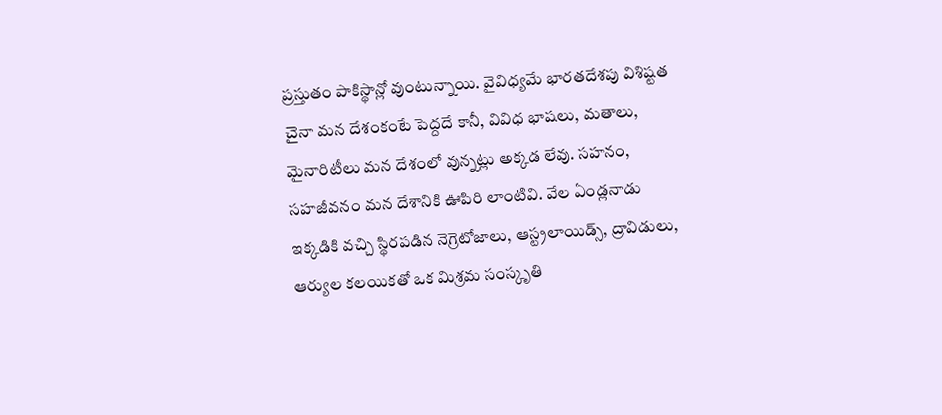ప్రస్తుతం పాకిస్థాన్లో వుంటున్నాయి. వైవిధ్యమే భారతదేశపు విశిష్టత చైనా మన దేశంకంటే పెద్దదే కానీ, వివిధ భాషలు, మతాలు, మైనారిటీలు మన దేశంలో వున్నట్లు అక్కడ లేవు. సహనం, సహజీవనం మన దేశానికి ఊపిరి లాంటివి. వేల ఏండ్లనాడు ఇక్కడికి వచ్చి స్థిరపడిన నెగ్రెటోజాలు, ఆస్ట్రలాయిడ్స్, ద్రావిడులు, ఆర్యుల కలయికతో ఒక మిశ్రమ సంస్కృతి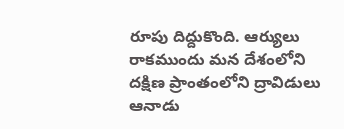రూపు దిద్దుకొంది. ఆర్యులు రాకముందు మన దేశంలోని దక్షిణ ప్రాంతంలోని ద్రావిడులు ఆనాడు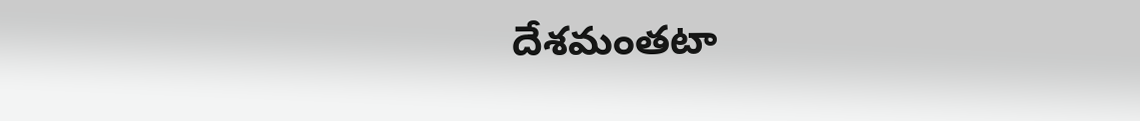దేశమంతటా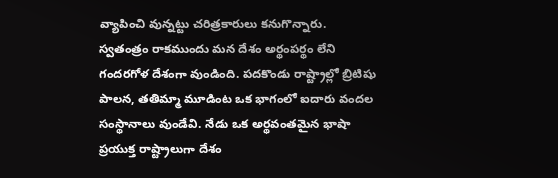వ్యాపించి వున్నట్టు చరిత్రకారులు కనుగొన్నారు. స్వతంత్రం రాకముందు మన దేశం అర్థంపర్థం లేని గందరగోళ దేశంగా వుండింది. పదకొండు రాష్ట్రాల్లో బ్రిటిషు పాలన, తతిమ్మా మూడింట ఒక భాగంలో ఐదారు వందల సంస్థానాలు వుండేవి. నేడు ఒక అర్థవంతమైన భాషా ప్రయుక్త రాష్ట్రాలుగా దేశం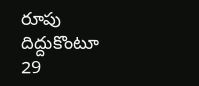రూపు దిద్దుకొంటూ 29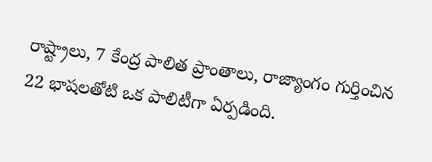రాష్ట్రాలు, 7 కేంద్ర పాలిత ప్రాంతాలు, రాజ్యాంగం గుర్తించిన 22 భాషలతోటి ఒక పాలిటీగా ఏర్పడింది.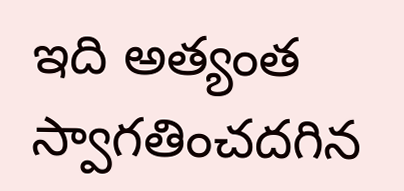ఇది అత్యంత స్వాగతించదగిన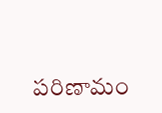పరిణామం